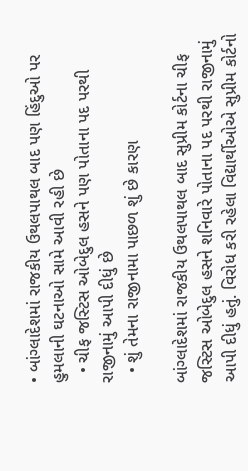• બાંગ્લાદેશમાં રાજકીય ઉથલપાથલ બાદ પણ હિંદુઓ પર હુમલાની ઘટનાઓ સામે આવી રહી છે
  • ચીફ જસ્ટિસ ઓબેદુલ હસને પણ પોતાના પદ પરથી રાજીનામું આપી દીધું છે
  • શું તેમના રાજીનામા પાછળ શું છે કારણ

બાંગ્લાદેશમાં રાજકીય ઉથલપાથલ બાદ સુપ્રીમ કોર્ટના ચીફ જસ્ટિસ ઓબેદુલ હસને શનિવારે પોતાના પદ પરથી રાજીનામું આપી દીધું હતું. વિરોધ કરી રહેલા વિદ્યાર્થીઓએ સુપ્રીમ કોર્ટનો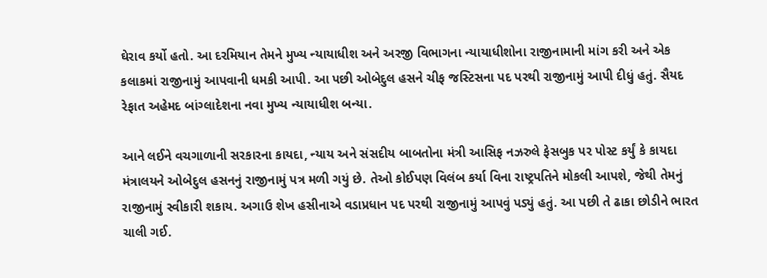ઘેરાવ કર્યો હતો. આ દરમિયાન તેમને મુખ્ય ન્યાયાધીશ અને અરજી વિભાગના ન્યાયાધીશોના રાજીનામાની માંગ કરી અને એક કલાકમાં રાજીનામું આપવાની ધમકી આપી. આ પછી ઓબેદુલ હસને ચીફ જસ્ટિસના પદ પરથી રાજીનામું આપી દીધું હતું. સૈયદ રેફાત અહેમદ બાંગ્લાદેશના નવા મુખ્ય ન્યાયાધીશ બન્યા.

આને લઈને વચગાળાની સરકારના કાયદા, ન્યાય અને સંસદીય બાબતોના મંત્રી આસિફ નઝરુલે ફેસબુક પર પોસ્ટ કર્યું કે કાયદા મંત્રાલયને ઓબેદુલ હસનનું રાજીનામું પત્ર મળી ગયું છે. તેઓ કોઈપણ વિલંબ કર્યા વિના રાષ્ટ્રપતિને મોકલી આપશે, જેથી તેમનું રાજીનામું સ્વીકારી શકાય. અગાઉ શેખ હસીનાએ વડાપ્રધાન પદ પરથી રાજીનામું આપવું પડ્યું હતું. આ પછી તે ઢાકા છોડીને ભારત ચાલી ગઈ.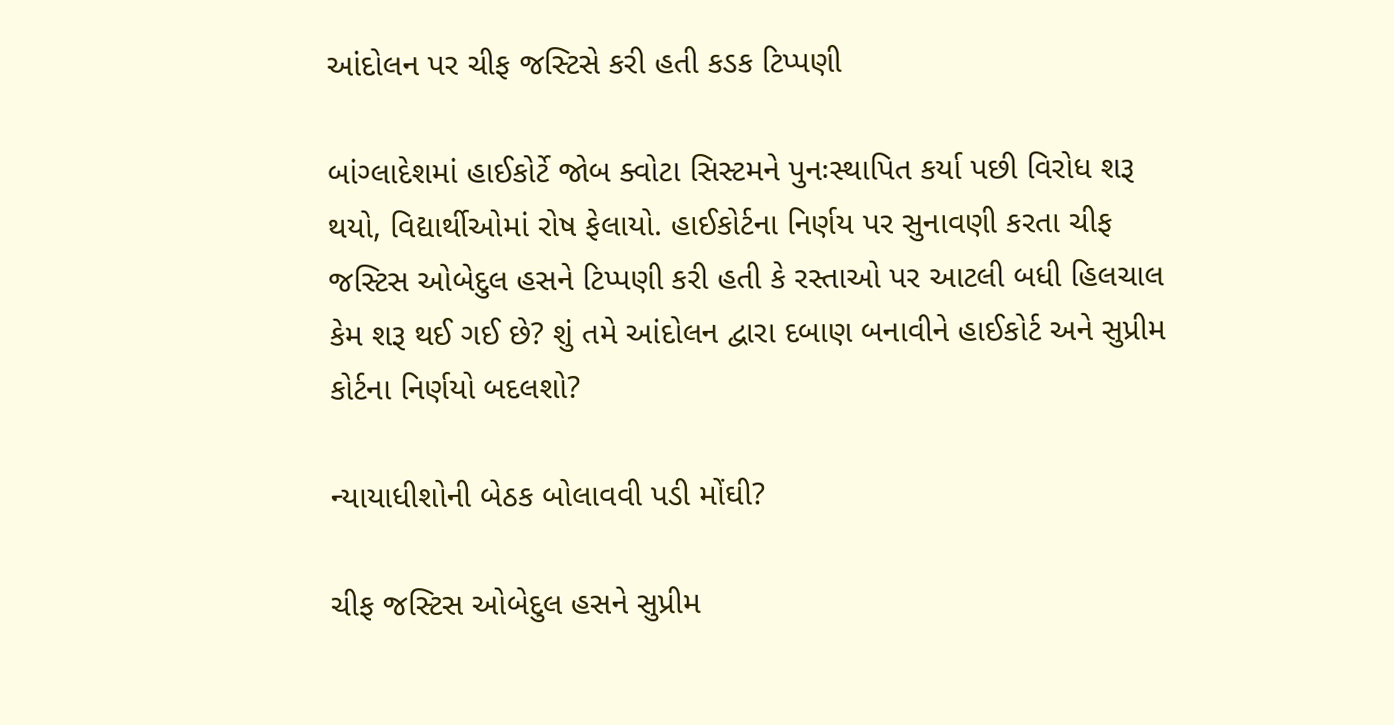આંદોલન પર ચીફ જસ્ટિસે કરી હતી કડક ટિપ્પણી

બાંગ્લાદેશમાં હાઈકોર્ટે જોબ ક્વોટા સિસ્ટમને પુનઃસ્થાપિત કર્યા પછી વિરોધ શરૂ થયો, વિદ્યાર્થીઓમાં રોષ ફેલાયો. હાઈકોર્ટના નિર્ણય પર સુનાવણી કરતા ચીફ જસ્ટિસ ઓબેદુલ હસને ટિપ્પણી કરી હતી કે રસ્તાઓ પર આટલી બધી હિલચાલ કેમ શરૂ થઈ ગઈ છે? શું તમે આંદોલન દ્વારા દબાણ બનાવીને હાઈકોર્ટ અને સુપ્રીમ કોર્ટના નિર્ણયો બદલશો?

ન્યાયાધીશોની બેઠક બોલાવવી પડી મોંઘી?

ચીફ જસ્ટિસ ઓબેદુલ હસને સુપ્રીમ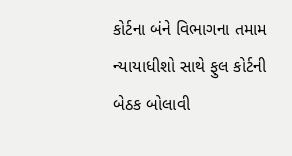કોર્ટના બંને વિભાગના તમામ ન્યાયાધીશો સાથે ફુલ કોર્ટની બેઠક બોલાવી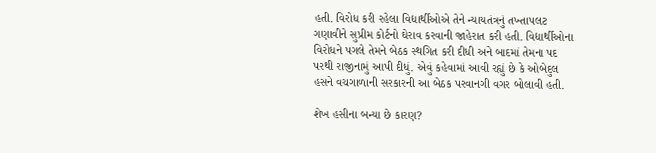હતી. વિરોધ કરી રહેલા વિદ્યાર્થીઓએ તેને ન્યાયતંત્રનું તખ્તાપલટ ગણાવીને સુપ્રીમ કોર્ટનો ઘેરાવ કરવાની જાહેરાત કરી હતી. વિદ્યાર્થીઓના વિરોધને પગલે તેમને બેઠક સ્થગિત કરી દીધી અને બાદમાં તેમના પદ પરથી રાજીનામું આપી દીધું. એવું કહેવામાં આવી રહ્યું છે કે ઓબેદુલ હસને વચગાળાની સરકારની આ બેઠક પરવાનગી વગર બોલાવી હતી.

શેખ હસીના બન્યા છે કારણ?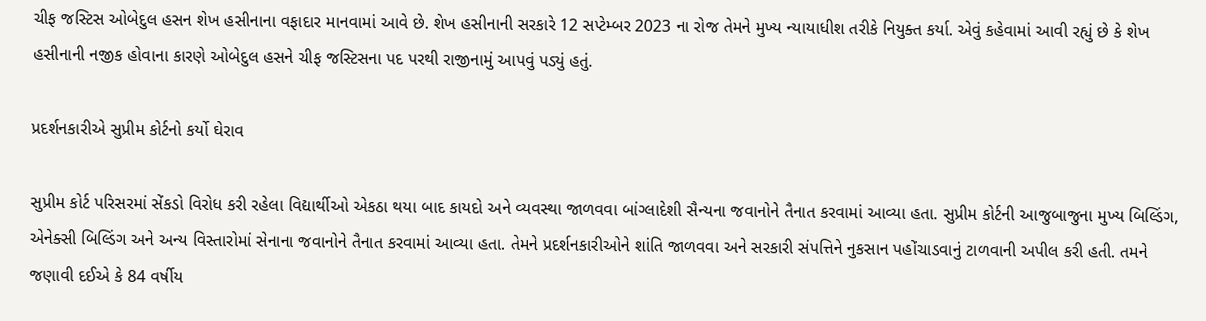ચીફ જસ્ટિસ ઓબેદુલ હસન શેખ હસીનાના વફાદાર માનવામાં આવે છે. શેખ હસીનાની સરકારે 12 સપ્ટેમ્બર 2023 ના રોજ તેમને મુખ્ય ન્યાયાધીશ તરીકે નિયુક્ત કર્યા. એવું કહેવામાં આવી રહ્યું છે કે શેખ હસીનાની નજીક હોવાના કારણે ઓબેદુલ હસને ચીફ જસ્ટિસના પદ પરથી રાજીનામું આપવું પડ્યું હતું.

પ્રદર્શનકારીએ સુપ્રીમ કોર્ટનો કર્યો ઘેરાવ

સુપ્રીમ કોર્ટ પરિસરમાં સેંકડો વિરોધ કરી રહેલા વિદ્યાર્થીઓ એકઠા થયા બાદ કાયદો અને વ્યવસ્થા જાળવવા બાંગ્લાદેશી સૈન્યના જવાનોને તૈનાત કરવામાં આવ્યા હતા. સુપ્રીમ કોર્ટની આજુબાજુના મુખ્ય બિલ્ડિંગ, એનેક્સી બિલ્ડિંગ અને અન્ય વિસ્તારોમાં સેનાના જવાનોને તૈનાત કરવામાં આવ્યા હતા. તેમને પ્રદર્શનકારીઓને શાંતિ જાળવવા અને સરકારી સંપત્તિને નુકસાન પહોંચાડવાનું ટાળવાની અપીલ કરી હતી. તમને જણાવી દઈએ કે 84 વર્ષીય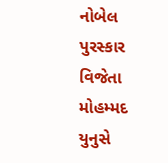નોબેલ પુરસ્કાર વિજેતા મોહમ્મદ યુનુસે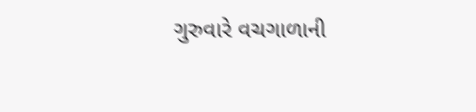ગુરુવારે વચગાળાની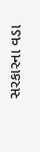સરકારના વડા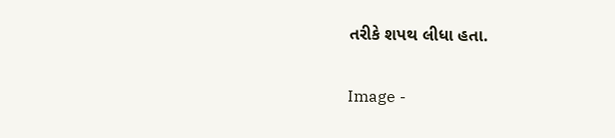તરીકે શપથ લીધા હતા.

Image -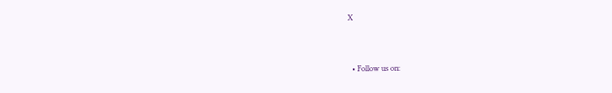X


  • Follow us on: